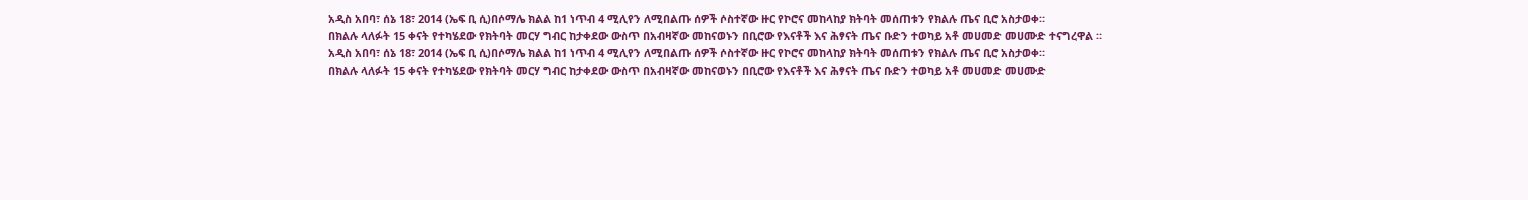አዲስ አበባ፣ ሰኔ 18፣ 2014 (ኤፍ ቢ ሲ)በሶማሌ ክልል ከ1 ነጥብ 4 ሚሊየን ለሚበልጡ ሰዎች ሶስተኛው ዙር የኮሮና መከላከያ ክትባት መሰጠቱን የክልሉ ጤና ቢሮ አስታወቀ።
በክልሉ ላለፉት 15 ቀናት የተካሄደው የክትባት መርሃ ግብር ከታቀደው ውስጥ በአብዛኛው መከናወኑን በቢሮው የእናቶች እና ሕፃናት ጤና ቡድን ተወካይ አቶ መሀመድ መሀሙድ ተናግረዋል ።
አዲስ አበባ፣ ሰኔ 18፣ 2014 (ኤፍ ቢ ሲ)በሶማሌ ክልል ከ1 ነጥብ 4 ሚሊየን ለሚበልጡ ሰዎች ሶስተኛው ዙር የኮሮና መከላከያ ክትባት መሰጠቱን የክልሉ ጤና ቢሮ አስታወቀ።
በክልሉ ላለፉት 15 ቀናት የተካሄደው የክትባት መርሃ ግብር ከታቀደው ውስጥ በአብዛኛው መከናወኑን በቢሮው የእናቶች እና ሕፃናት ጤና ቡድን ተወካይ አቶ መሀመድ መሀሙድ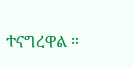ተናግረዋል ።